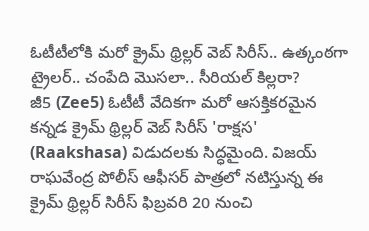ఓటీటీలోకి మరో క్రైమ్ థ్రిల్లర్ వెబ్ సిరీస్.. ఉత్కంఠగా ట్రైలర్.. చంపేది మొసలా.. సీరియల్ కిల్లరా?
జీ5 (Zee5) ఓటీటీ వేదికగా మరో ఆసక్తికరమైన కన్నడ క్రైమ్ థ్రిల్లర్ వెబ్ సిరీస్ 'రాక్షస' (Raakshasa) విడుదలకు సిద్ధమైంది. విజయ్ రాఘవేంద్ర పోలీస్ ఆఫీసర్ పాత్రలో నటిస్తున్న ఈ క్రైమ్ థ్రిల్లర్ సిరీస్ ఫిబ్రవరి 20 నుంచి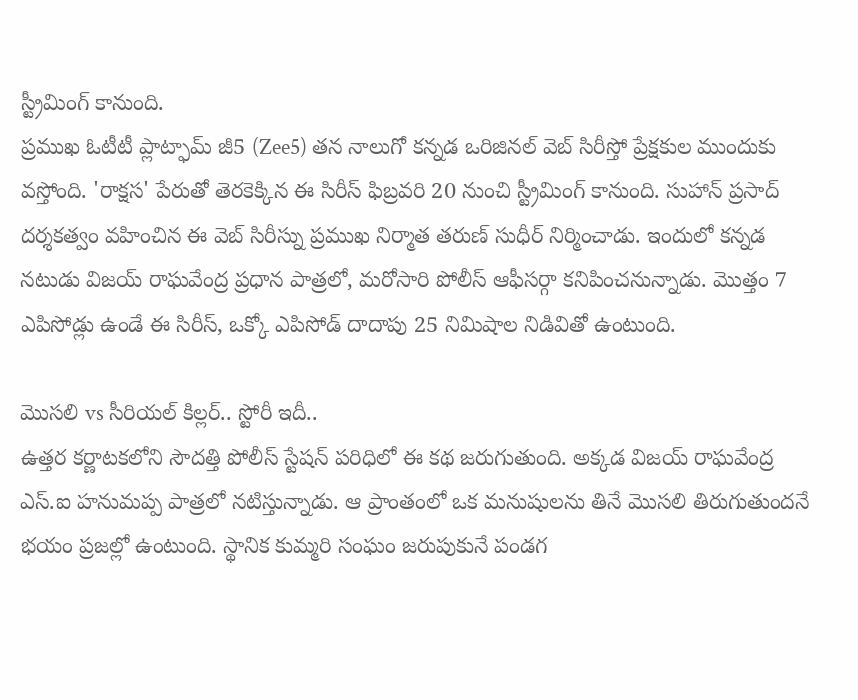స్ట్రీమింగ్ కానుంది.
ప్రముఖ ఓటీటీ ప్లాట్ఫామ్ జీ5 (Zee5) తన నాలుగో కన్నడ ఒరిజినల్ వెబ్ సిరీస్తో ప్రేక్షకుల ముందుకు వస్తోంది. 'రాక్షస' పేరుతో తెరకెక్కిన ఈ సిరీస్ ఫిబ్రవరి 20 నుంచి స్ట్రీమింగ్ కానుంది. సుహాన్ ప్రసాద్ దర్శకత్వం వహించిన ఈ వెబ్ సిరీస్ను ప్రముఖ నిర్మాత తరుణ్ సుధీర్ నిర్మించాడు. ఇందులో కన్నడ నటుడు విజయ్ రాఘవేంద్ర ప్రధాన పాత్రలో, మరోసారి పోలీస్ ఆఫీసర్గా కనిపించనున్నాడు. మొత్తం 7 ఎపిసోడ్లు ఉండే ఈ సిరీస్, ఒక్కో ఎపిసోడ్ దాదాపు 25 నిమిషాల నిడివితో ఉంటుంది.

మొసలి vs సీరియల్ కిల్లర్.. స్టోరీ ఇదీ..
ఉత్తర కర్ణాటకలోని సౌదత్తి పోలీస్ స్టేషన్ పరిధిలో ఈ కథ జరుగుతుంది. అక్కడ విజయ్ రాఘవేంద్ర ఎస్.ఐ హనుమప్ప పాత్రలో నటిస్తున్నాడు. ఆ ప్రాంతంలో ఒక మనుషులను తినే మొసలి తిరుగుతుందనే భయం ప్రజల్లో ఉంటుంది. స్థానిక కుమ్మరి సంఘం జరుపుకునే పండగ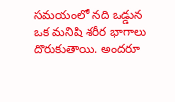సమయంలో నది ఒడ్డున ఒక మనిషి శరీర భాగాలు దొరుకుతాయి. అందరూ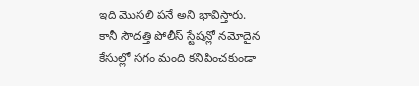ఇది మొసలి పనే అని భావిస్తారు.
కానీ సౌదత్తి పోలీస్ స్టేషన్లో నమోదైన కేసుల్లో సగం మంది కనిపించకుండా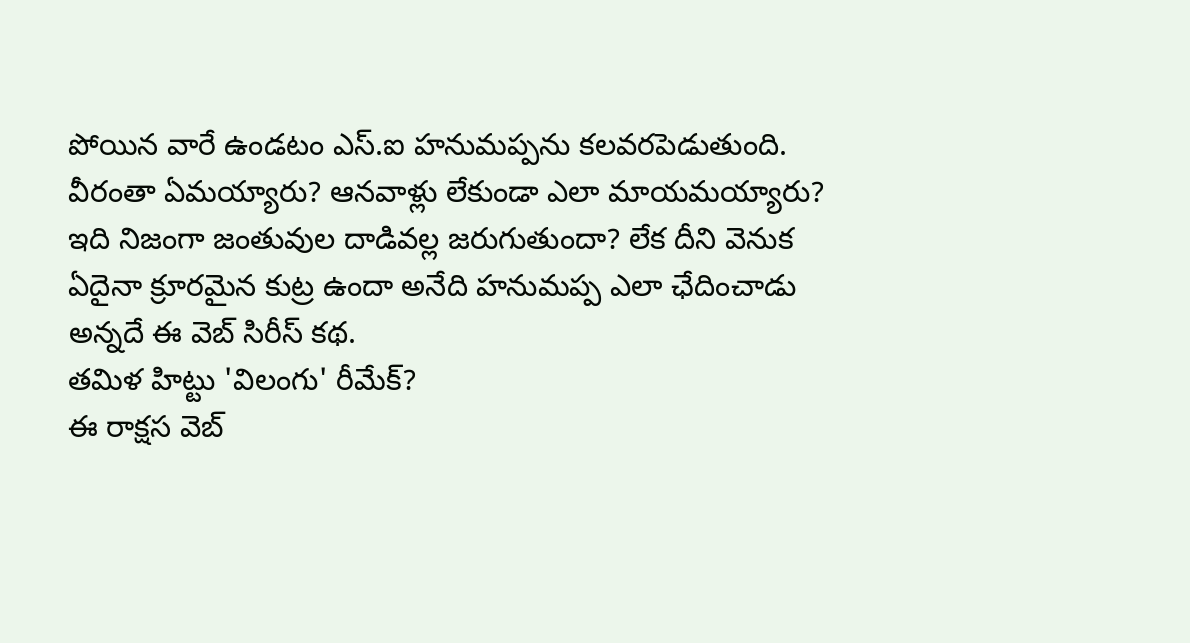పోయిన వారే ఉండటం ఎస్.ఐ హనుమప్పను కలవరపెడుతుంది. వీరంతా ఏమయ్యారు? ఆనవాళ్లు లేకుండా ఎలా మాయమయ్యారు? ఇది నిజంగా జంతువుల దాడివల్ల జరుగుతుందా? లేక దీని వెనుక ఏదైనా క్రూరమైన కుట్ర ఉందా అనేది హనుమప్ప ఎలా ఛేదించాడు అన్నదే ఈ వెబ్ సిరీస్ కథ.
తమిళ హిట్టు 'విలంగు' రీమేక్?
ఈ రాక్షస వెబ్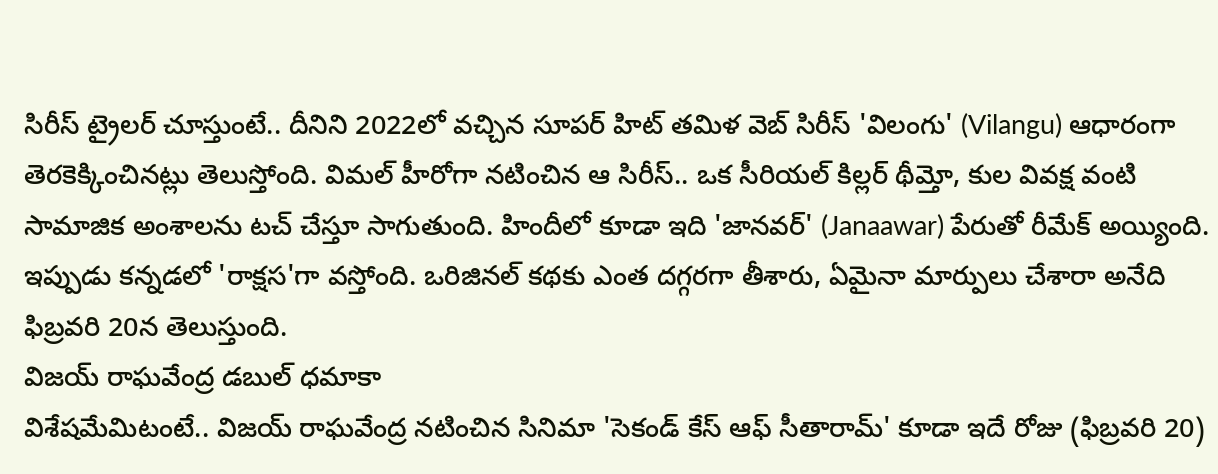సిరీస్ ట్రైలర్ చూస్తుంటే.. దీనిని 2022లో వచ్చిన సూపర్ హిట్ తమిళ వెబ్ సిరీస్ 'విలంగు' (Vilangu) ఆధారంగా తెరకెక్కించినట్లు తెలుస్తోంది. విమల్ హీరోగా నటించిన ఆ సిరీస్.. ఒక సీరియల్ కిల్లర్ థీమ్తో, కుల వివక్ష వంటి సామాజిక అంశాలను టచ్ చేస్తూ సాగుతుంది. హిందీలో కూడా ఇది 'జానవర్' (Janaawar) పేరుతో రీమేక్ అయ్యింది. ఇప్పుడు కన్నడలో 'రాక్షస'గా వస్తోంది. ఒరిజినల్ కథకు ఎంత దగ్గరగా తీశారు, ఏమైనా మార్పులు చేశారా అనేది ఫిబ్రవరి 20న తెలుస్తుంది.
విజయ్ రాఘవేంద్ర డబుల్ ధమాకా
విశేషమేమిటంటే.. విజయ్ రాఘవేంద్ర నటించిన సినిమా 'సెకండ్ కేస్ ఆఫ్ సీతారామ్' కూడా ఇదే రోజు (ఫిబ్రవరి 20)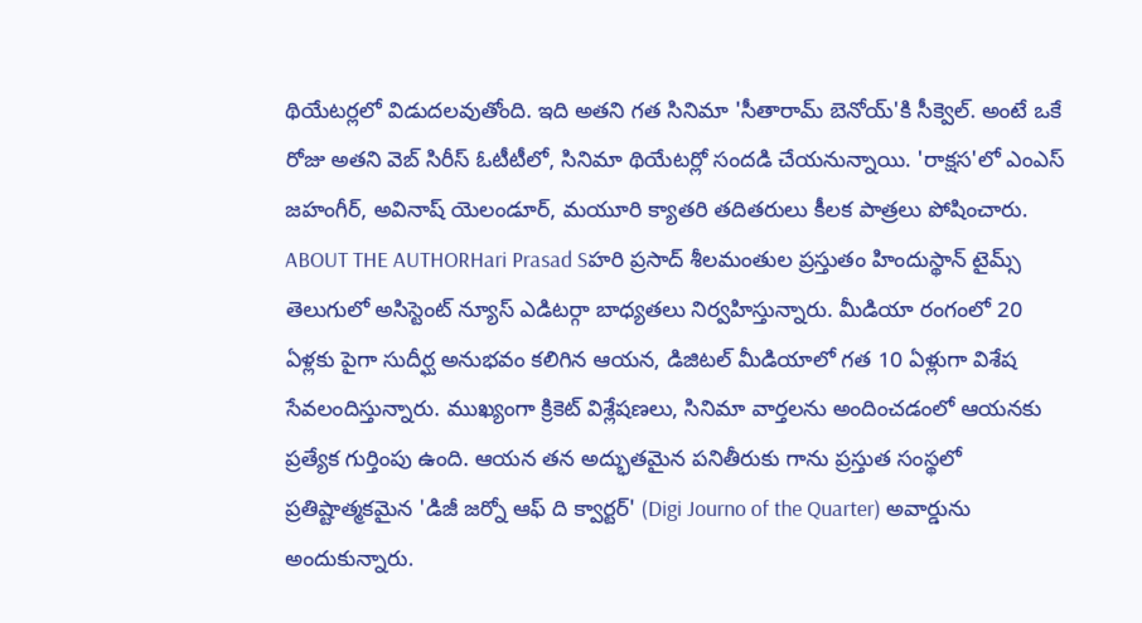థియేటర్లలో విడుదలవుతోంది. ఇది అతని గత సినిమా 'సీతారామ్ బెనోయ్'కి సీక్వెల్. అంటే ఒకే రోజు అతని వెబ్ సిరీస్ ఓటీటీలో, సినిమా థియేటర్లో సందడి చేయనున్నాయి. 'రాక్షస'లో ఎంఎస్ జహంగీర్, అవినాష్ యెలండూర్, మయూరి క్యాతరి తదితరులు కీలక పాత్రలు పోషించారు.
ABOUT THE AUTHORHari Prasad Sహరి ప్రసాద్ శీలమంతుల ప్రస్తుతం హిందుస్థాన్ టైమ్స్ తెలుగులో అసిస్టెంట్ న్యూస్ ఎడిటర్గా బాధ్యతలు నిర్వహిస్తున్నారు. మీడియా రంగంలో 20 ఏళ్లకు పైగా సుదీర్ఘ అనుభవం కలిగిన ఆయన, డిజిటల్ మీడియాలో గత 10 ఏళ్లుగా విశేష సేవలందిస్తున్నారు. ముఖ్యంగా క్రికెట్ విశ్లేషణలు, సినిమా వార్తలను అందించడంలో ఆయనకు ప్రత్యేక గుర్తింపు ఉంది. ఆయన తన అద్భుతమైన పనితీరుకు గాను ప్రస్తుత సంస్థలో ప్రతిష్టాత్మకమైన 'డిజీ జర్నో ఆఫ్ ది క్వార్టర్' (Digi Journo of the Quarter) అవార్డును అందుకున్నారు.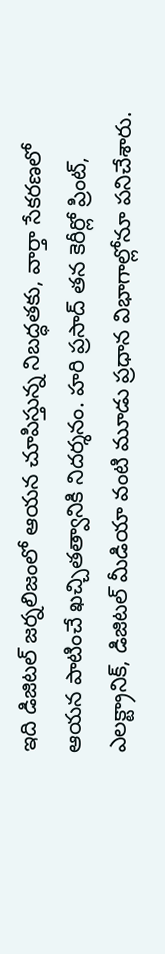ఇది డిజిటల్ జర్నలిజంలో ఆయన చూపిస్తున్న నిబద్ధతకు, వార్తా సేకరణలో ఆయన పాటించే ఖచ్చితత్వానికి నిదర్శనం. హరి ప్రసాద్ తన కెరీర్లో ప్రింట్, ఎలక్ట్రానిక్, డిజిటల్ మీడియా వంటి మూడు ప్రధాన విభాగాల్లోనూ పనిచేశారు.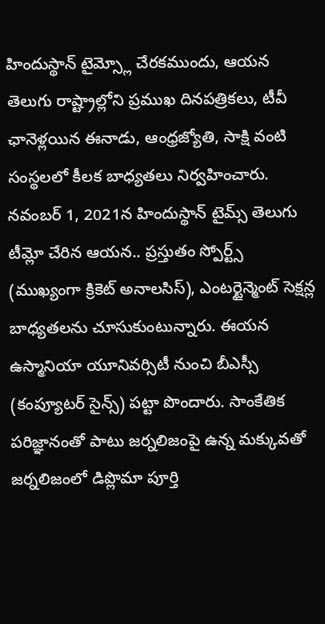హిందుస్థాన్ టైమ్స్లో చేరకముందు, ఆయన తెలుగు రాష్ట్రాల్లోని ప్రముఖ దినపత్రికలు, టీవీ ఛానెళ్లయిన ఈనాడు, ఆంధ్రజ్యోతి, సాక్షి వంటి సంస్థలలో కీలక బాధ్యతలు నిర్వహించారు. నవంబర్ 1, 2021న హిందుస్థాన్ టైమ్స్ తెలుగు టీమ్లో చేరిన ఆయన.. ప్రస్తుతం స్పోర్ట్స్ (ముఖ్యంగా క్రికెట్ అనాలసిస్), ఎంటర్టైన్మెంట్ సెక్షన్ల బాధ్యతలను చూసుకుంటున్నారు. ఈయన ఉస్మానియా యూనివర్సిటీ నుంచి బీఎస్సీ (కంప్యూటర్ సైన్స్) పట్టా పొందారు. సాంకేతిక పరిజ్ఞానంతో పాటు జర్నలిజంపై ఉన్న మక్కువతో జర్నలిజంలో డిప్లొమా పూర్తి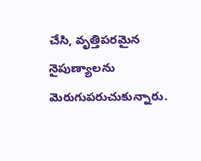చేసి, వృత్తిపరమైన నైపుణ్యాలను మెరుగుపరుచుకున్నారు.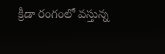క్రీడా రంగంలో వస్తున్న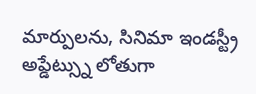మార్పులను, సినిమా ఇండస్ట్రీ అప్డేట్స్ను లోతుగా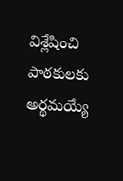విశ్లేషించి పాఠకులకు అర్థమయ్యే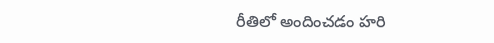రీతిలో అందించడం హరి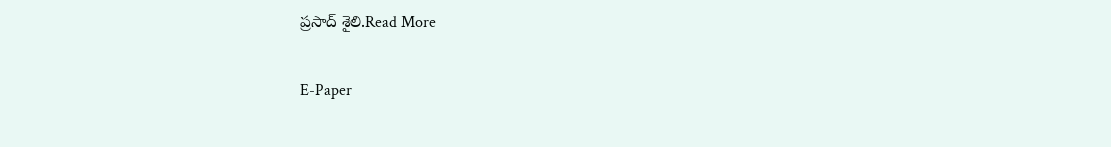ప్రసాద్ శైలి.Read More

E-Paper